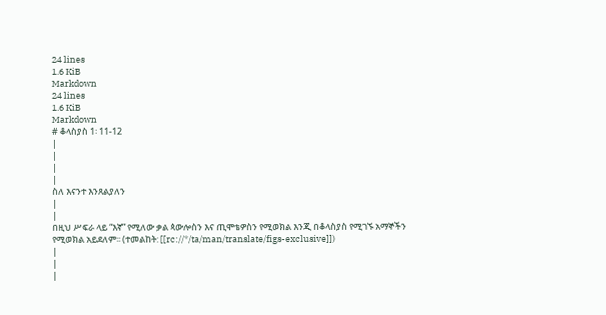24 lines
1.6 KiB
Markdown
24 lines
1.6 KiB
Markdown
# ቆላስያስ 1፡ 11-12
|
|
|
|
ስለ እናንተ እንጸልያለን
|
|
በዚህ ሥፍራ ላይ “እኛ” የሚለው ቃል ጳውሎስን እና ጢሞቴዎስን የሚወክል እንጂ በቆላስያስ የሚገኙ አማኞችን የሚወክል አይደለም፡፡ (ተመልከት: [[rc://*/ta/man/translate/figs-exclusive]])
|
|
|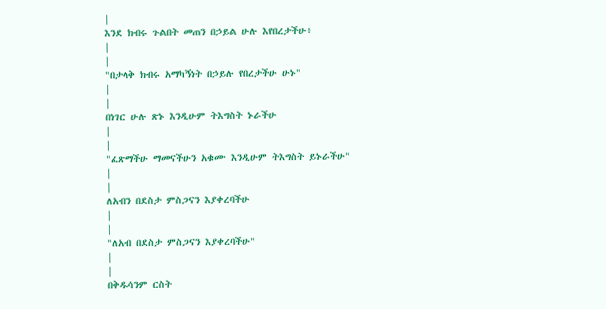|
እንደ ክብሩ ጉልበት መጠን በኃይል ሁሉ እየበረታችሁ፥
|
|
"በታላቅ ክብሩ አማካኝነት በኃይሉ የበረታችሁ ሁኑ"
|
|
በነገር ሁሉ ጽኑ እንዲሁም ትእግስት ኑራችሁ
|
|
"ፈጽማችሁ ማመናችሁን አቁሙ እንዲሁም ትእግስት ይኑራችሁ"
|
|
ለአብን በደስታ ምስጋናን እያቀረባችሁ
|
|
"ለአብ በደስታ ምስጋናን እያቀረባችሁ"
|
|
በቅዱሳንም ርስት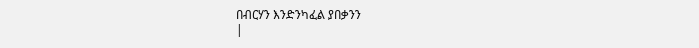በብርሃን እንድንካፈል ያበቃንን
|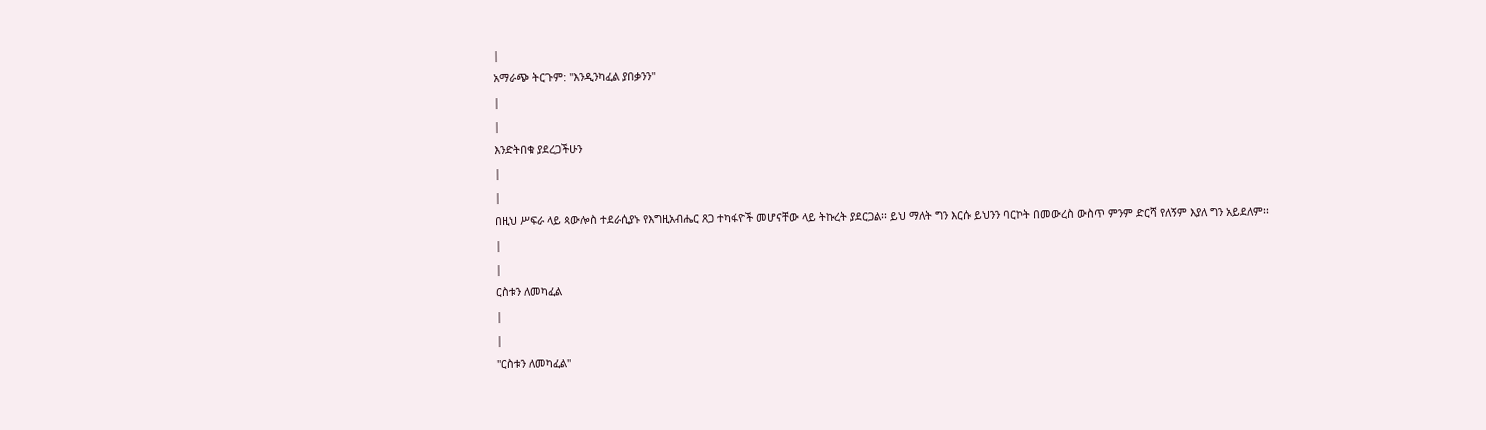|
አማራጭ ትርጉም: "እንዲንካፈል ያበቃንን"
|
|
እንድትበቁ ያደረጋችሁን
|
|
በዚህ ሥፍራ ላይ ጳውሎስ ተደራሲያኑ የእግዚአብሔር ጸጋ ተካፋዮች መሆናቸው ላይ ትኩረት ያደርጋል፡፡ ይህ ማለት ግን እርሱ ይህንን ባርኮት በመውረስ ውስጥ ምንም ድርሻ የለኝም እያለ ግን አይደለም፡፡
|
|
ርስቱን ለመካፈል
|
|
"ርስቱን ለመካፈል"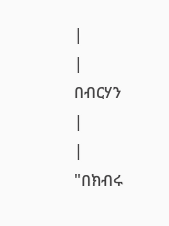|
|
በብርሃን
|
|
"በክብሩ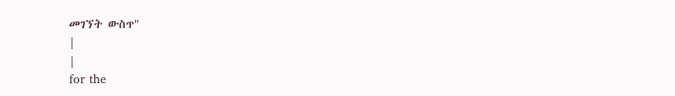መገኘት ውስጥ"
|
|
for the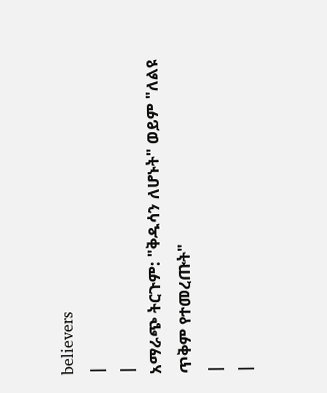believers
|
|
አማራጭ ትርጉም: "ቅዱሳን ለሆኑት" ወይም "ለልዩ ጥቅም የተመረጡት"
|
|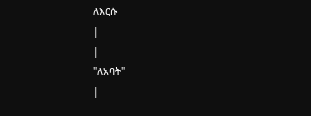ለእርሱ
|
|
"ለአባት"
|